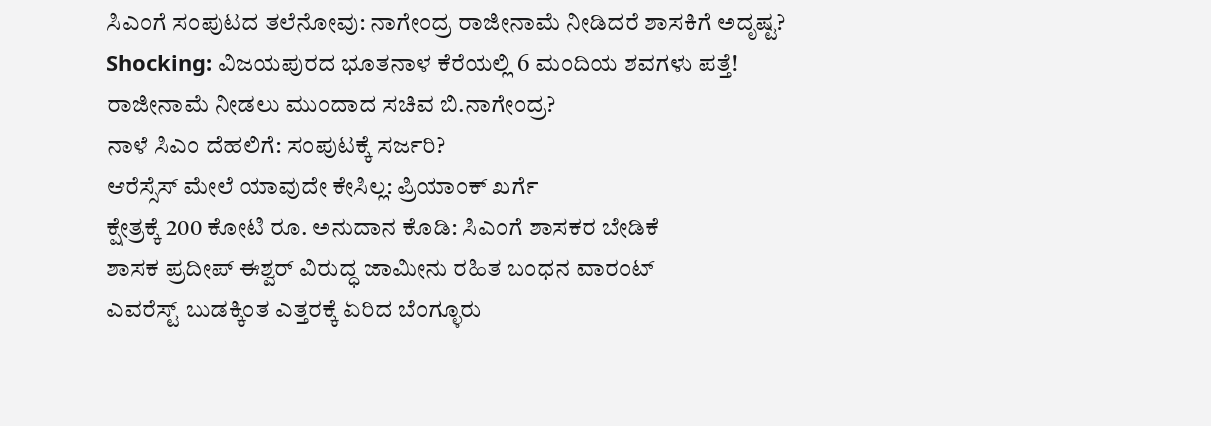ಸಿಎಂಗೆ ಸಂಪುಟದ ತಲೆನೋವು: ನಾಗೇಂದ್ರ ರಾಜೀನಾಮೆ ನೀಡಿದರೆ ಶಾಸಕಿಗೆ ಅದೃಷ್ಟ?
Shocking: ವಿಜಯಪುರದ ಭೂತನಾಳ ಕೆರೆಯಲ್ಲಿ 6 ಮಂದಿಯ ಶವಗಳು ಪತ್ತೆ!
ರಾಜೀನಾಮೆ ನೀಡಲು ಮುಂದಾದ ಸಚಿವ ಬಿ.ನಾಗೇಂದ್ರ?
ನಾಳೆ ಸಿಎಂ ದೆಹಲಿಗೆ: ಸಂಪುಟಕ್ಕೆ ಸರ್ಜರಿ?
ಆರೆಸ್ಸೆಸ್ ಮೇಲೆ ಯಾವುದೇ ಕೇಸಿಲ್ಲ: ಪ್ರಿಯಾಂಕ್ ಖರ್ಗೆ
ಕ್ಷೇತ್ರಕ್ಕೆ 200 ಕೋಟಿ ರೂ. ಅನುದಾನ ಕೊಡಿ: ಸಿಎಂಗೆ ಶಾಸಕರ ಬೇಡಿಕೆ
ಶಾಸಕ ಪ್ರದೀಪ್ ಈಶ್ವರ್ ವಿರುದ್ಧ ಜಾಮೀನು ರಹಿತ ಬಂಧನ ವಾರಂಟ್
ಎವರೆಸ್ಟ್ ಬುಡಕ್ಕಿಂತ ಎತ್ತರಕ್ಕೆ ಏರಿದ ಬೆಂಗ್ಳೂರು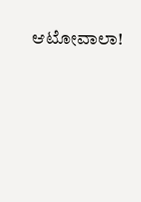ಆಟೋವಾಲಾ!